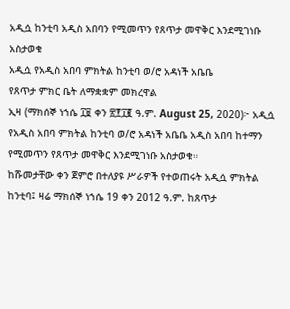አዲሷ ከንቲባ አዲስ አበባን የሚመጥን የጸጥታ መዋቅር እንደሚገነቡ አስታወቁ
አዲሷ የአዲስ አበባ ምክትል ከንቲባ ወ/ሮ አዳነች አቤቤ
የጸጥታ ምክር ቤት ለማቋቋም መክረዋል
ኢዛ (ማክሰኞ ነኀሴ ፲፱ ቀን ፳፻፲፪ ዓ.ም. August 25, 2020)፦ አዲሷ የአዲስ አበባ ምክትል ከንቲባ ወ/ሮ አዳነች አቤቤ አዲስ አበባ ከተማን የሚመጥን የጸጥታ መዋቅር እንደሚገነቡ አስታወቁ።
ከሹመታቸው ቀን ጀምሮ በተለያዩ ሥራዎች የተወጠሩት አዲሷ ምክትል ከንቲባ፤ ዛሬ ማክሰኞ ነኀሴ 19 ቀን 2012 ዓ.ም. ከጸጥታ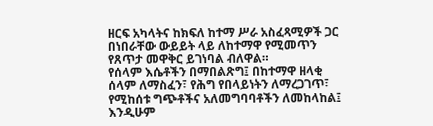ዘርፍ አካላትና ከክፍለ ከተማ ሥራ አስፈጻሚዎች ጋር በነበራቸው ውይይት ላይ ለከተማዋ የሚመጥን የጸጥታ መዋቅር ይገነባል ብለዋል።
የሰላም እሴቶችን በማበልጽግ፤ በከተማዋ ዘላቂ ሰላም ለማስፈን፣ የሕግ የበላይነትን ለማረጋገጥ፣ የሚከሰቱ ግጭቶችና አለመግባባቶችን ለመከላከል፤ እንዲሁም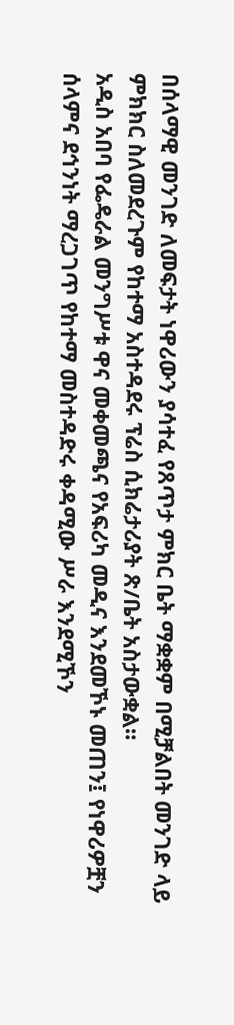በሰላማዊ መንገድ ለመፍታት ነዋሪውን ያሳተፈ የጸጥታ ምክር ቤት ማቋቋም በሚቻልበት መንገድ ላይ ምክክር ስለመደረጉም የከተማ አስተዳደሩ ፕሬስ ሲክሬታሪያት ጽ/ቤት አስታውቋል።
አዲስ አበባ የፌዴራል መንግሥቱ ዋና መቀመጫና የአፍሪካ መዲና እንደመኾኑ መጠን፤ የነዋሪዎቿን ሰላምና ደኅንነት ማረጋገጥ የከተማ መስተዳድሩ ቀዳሚው ሥራ እንደሚኾን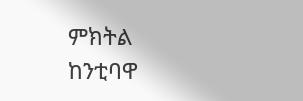ምክትል ከንቲባዋ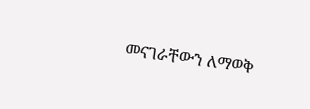መናገራቸውን ለማወቅ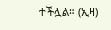ተችሏል። (ኢዛ)